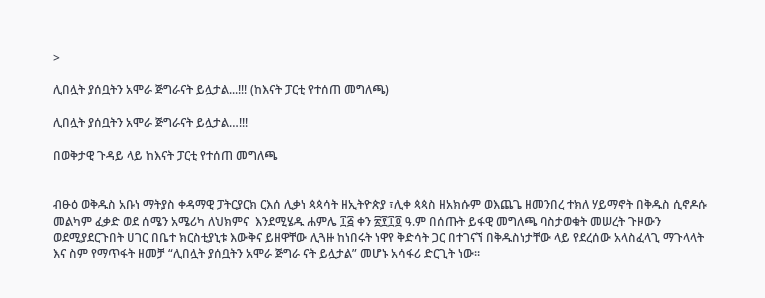>

ሊበሏት ያሰቧትን አሞራ ጅግራናት ይሏታል...!!! (ከእናት ፓርቲ የተሰጠ መግለጫ)

ሊበሏት ያሰቧትን አሞራ ጅግራናት ይሏታል…!!!

በወቅታዊ ጉዳይ ላይ ከእናት ፓርቲ የተሰጠ መግለጫ


ብፁዕ ወቅዱስ አቡነ ማትያስ ቀዳማዊ ፓትርያርክ ርእሰ ሊቃነ ጳጳሳት ዘኢትዮጵያ ፣ሊቀ ጳጳስ ዘአክሱም ወእጨጌ ዘመንበረ ተክለ ሃይማኖት በቅዱስ ሲኖዶሱ መልካም ፈቃድ ወደ ሰሜን አሜሪካ ለህክምና  እንደሚሄዱ ሐምሌ ፲፭ ቀን ፳፻፲፬ ዓ.ም በሰጡት ይፋዊ መግለጫ ባስታወቁት መሠረት ጉዞውን ወደሚያደርጉበት ሀገር በቤተ ክርስቲያኒቱ እውቅና ይዘዋቸው ሊጓዙ ከነበሩት ነዋየ ቅድሳት ጋር በተገናኘ በቅዱስነታቸው ላይ የደረሰው አላስፈላጊ ማጉላላት እና ስም የማጥፋት ዘመቻ “ሊበሏት ያሰቧትን አሞራ ጅግራ ናት ይሏታል” መሆኑ አሳፋሪ ድርጊት ነው።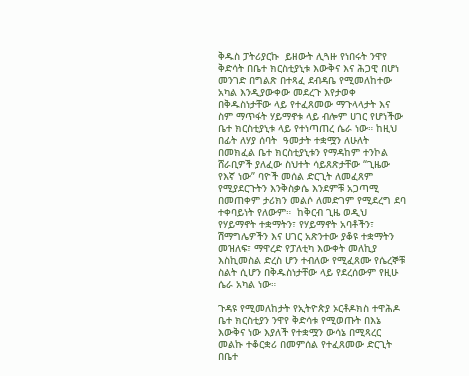ቅዱስ ፓትሪያርኩ  ይዘውት ሊጓዙ የነበሩት ንዋየ ቅድሳት በቤተ ክርስቲያኒቱ እውቅና እና ሕጋዊ በሆነ መንገድ በግልጽ በተጻፈ ደብዳቤ የሚመለከተው አካል እንዲያውቀው መደረጉ እየታወቀ በቅዱስነታቸው ላይ የተፈጸመው ማጉላላታት እና ስም ማጥፋት ሃይማኖቱ ላይ ብሎም ሀገር የሆነችው ቤተ ክርስቲያኒቱ ላይ የተነጣጠረ ሴራ ነው። ከዚህ በፊት ለሃያ ሰባት  ዓመታት ተቋሟን ለሁለት በመክፈል ቤተ ክርስቲያኒቱን የማዳከም ተንኮል ሸራቢዎች ያለፈው ስህተት ሳይጸጽታቸው “ጊዜው የእኛ ነው” ባዮች መሰል ድርጊት ለመፈጸም የሚያደርጉትን እንቅስቃሴ እንደምቹ አጋጣሚ በመጠቀም ታሪክን መልሶ ለመድገም የሚደረግ ደባ ተቀባይነት የለውም።  ከቅርብ ጊዜ ወዲህ የሃይማኖት ተቋማትን፣ የሃይማኖት አባቶችን፣ ሽማግሌዎችን እና ሀገር አጽንተው ያቆዩ ተቋማትን መዝለፍ፣ ማዋረድ የፓለቲካ እውቀት መለኪያ እስኪመስል ድረስ ሆን ተብለው የሚፈጸሙ የሴረኞቹ ስልት ሲሆን በቅዱስነታቸው ላይ የደረሰውም የዚሁ ሴራ አካል ነው።

ጉዳዩ የሚመለከታት የኢትዮጵያ ኦርቶዶክስ ተዋሕዶ ቤተ ክርስቲያን ንዋየ ቅድሳቱ የሚወጡት በእኔ እውቅና ነው እያለች የተቋሟን ውሳኔ በሚጻረር መልኩ ተቆርቋሪ በመምሰል የተፈጸመው ድርጊት በቤተ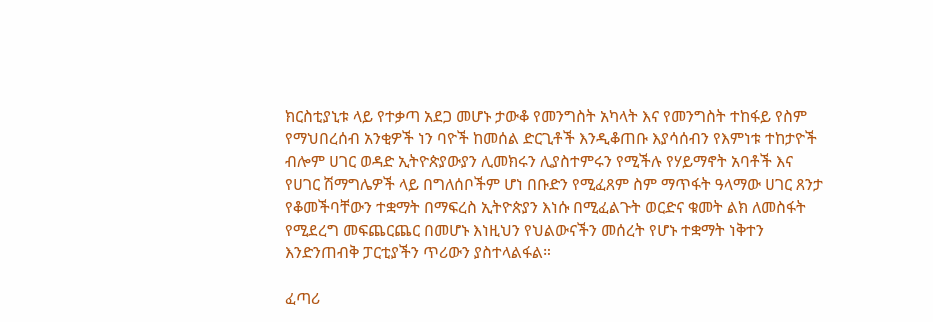ክርስቲያኒቱ ላይ የተቃጣ አደጋ መሆኑ ታውቆ የመንግስት አካላት እና የመንግስት ተከፋይ የስም የማህበረሰብ አንቂዎች ነን ባዮች ከመሰል ድርጊቶች እንዲቆጠቡ እያሳሰብን የእምነቱ ተከታዮች ብሎም ሀገር ወዳድ ኢትዮጵያውያን ሊመክሩን ሊያስተምሩን የሚችሉ የሃይማኖት አባቶች እና የሀገር ሽማግሌዎች ላይ በግለሰቦችም ሆነ በቡድን የሚፈጸም ስም ማጥፋት ዓላማው ሀገር ጸንታ የቆመችባቸውን ተቋማት በማፍረስ ኢትዮጵያን እነሱ በሚፈልጉት ወርድና ቁመት ልክ ለመስፋት  የሚደረግ መፍጨርጨር በመሆኑ እነዚህን የህልውናችን መሰረት የሆኑ ተቋማት ነቅተን እንድንጠብቅ ፓርቲያችን ጥሪውን ያስተላልፋል።

ፈጣሪ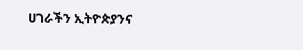ሀገራችን ኢትዮጵያንና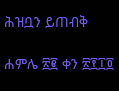ሕዝቧን ይጠብቅ

ሐምሌ ፳፪ ቀን ፳፻፲፬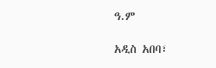ዓ.ም

አዲስ አበባ፣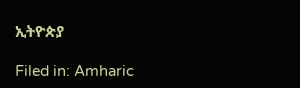ኢትዮጵያ

Filed in: Amharic